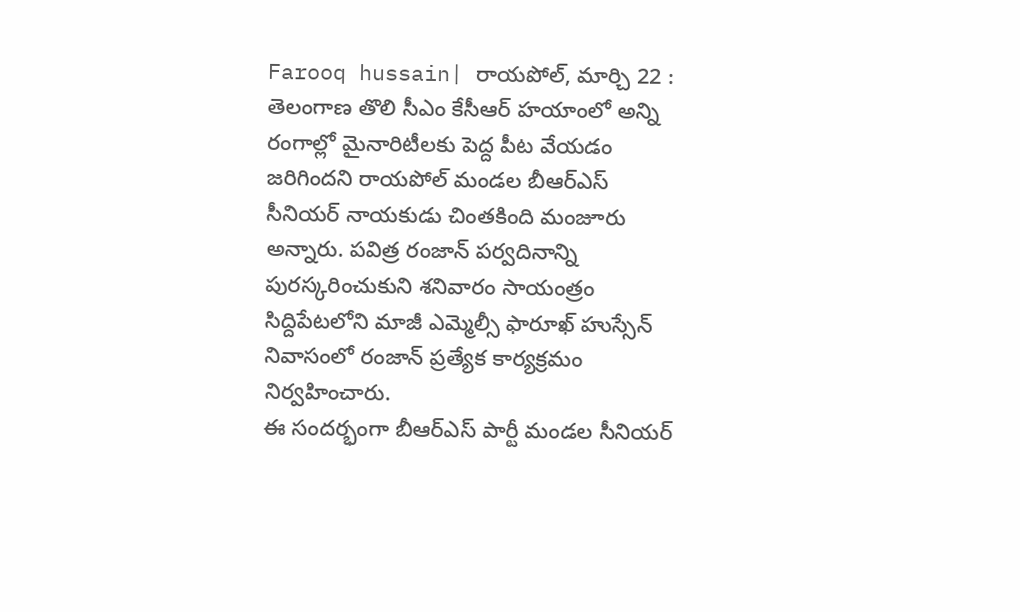Farooq hussain| రాయపోల్, మార్చి 22 : తెలంగాణ తొలి సీఎం కేసీఆర్ హయాంలో అన్ని రంగాల్లో మైనారిటీలకు పెద్ద పీట వేయడం జరిగిందని రాయపోల్ మండల బీఆర్ఎస్ సీనియర్ నాయకుడు చింతకింది మంజూరు అన్నారు. పవిత్ర రంజాన్ పర్వదినాన్ని పురస్కరించుకుని శనివారం సాయంత్రం సిద్దిపేటలోని మాజీ ఎమ్మెల్సీ ఫారూఖ్ హుస్సేన్ నివాసంలో రంజాన్ ప్రత్యేక కార్యక్రమం నిర్వహించారు.
ఈ సందర్భంగా బీఆర్ఎస్ పార్టీ మండల సీనియర్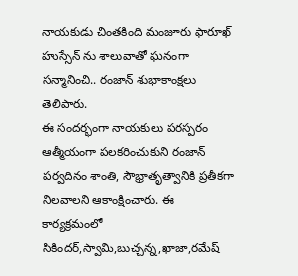నాయకుడు చింతకింది మంజూరు ఫారూఖ్ హుస్సేన్ ను శాలువాతో ఘనంగా సన్మానించి.. రంజాన్ శుభాకాంక్షలు తెలిపారు.
ఈ సందర్భంగా నాయకులు పరస్పరం ఆత్మీయంగా పలకరించుకుని రంజాన్ పర్వదినం శాంతి, సౌభ్రాతృత్వానికి ప్రతీకగా నిలవాలని ఆకాంక్షించారు. ఈ కార్యక్రమంలో సికిందర్,స్వామి,బుచ్చన్న,ఖాజా,రమేష్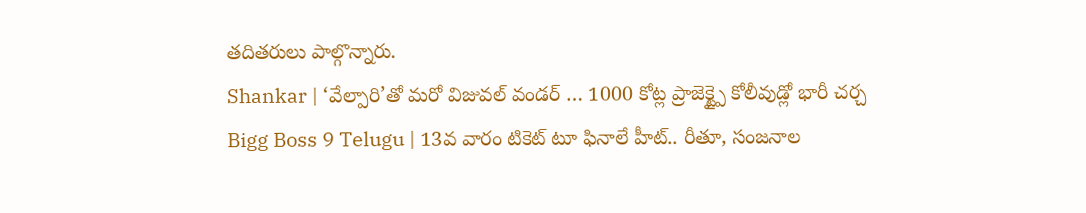తదితరులు పాల్గొన్నారు.
Shankar | ‘వేల్పారి’తో మరో విజువల్ వండర్ … 1000 కోట్ల ప్రాజెక్ట్పై కోలీవుడ్లో భారీ చర్చ
Bigg Boss 9 Telugu | 13వ వారం టికెట్ టూ ఫినాలే హీట్.. రీతూ, సంజనాల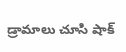డ్రామాలు చూసి షాక్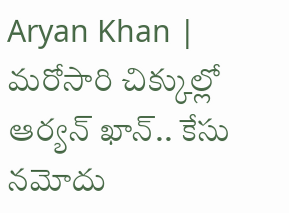Aryan Khan | మరోసారి చిక్కుల్లో ఆర్యన్ ఖాన్.. కేసు నమోదు